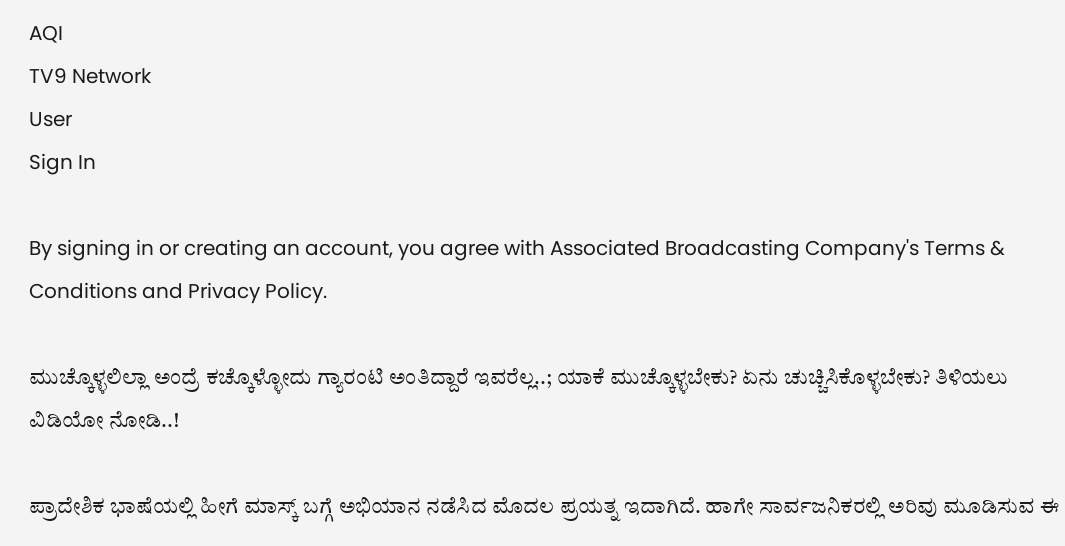AQI
TV9 Network
User
Sign In

By signing in or creating an account, you agree with Associated Broadcasting Company's Terms & Conditions and Privacy Policy.

ಮುಚ್ಕೊಳ್ಳಲಿಲ್ಲಾ ಅಂದ್ರೆ ಕಚ್ಕೊಳ್ಳೋದು ಗ್ಯಾರಂಟಿ ಅಂತಿದ್ದಾರೆ ಇವರೆಲ್ಲ..; ಯಾಕೆ ಮುಚ್ಕೊಳ್ಳಬೇಕು? ಏನು ಚುಚ್ಚಿಸಿಕೊಳ್ಳಬೇಕು? ತಿಳಿಯಲು ವಿಡಿಯೋ ನೋಡಿ..!

ಪ್ರಾದೇಶಿಕ ಭಾಷೆಯಲ್ಲಿ ಹೀಗೆ ಮಾಸ್ಕ್ ಬಗ್ಗೆ ಅಭಿಯಾನ ನಡೆಸಿದ ಮೊದಲ ಪ್ರಯತ್ನ ಇದಾಗಿದೆ. ಹಾಗೇ ಸಾರ್ವಜನಿಕರಲ್ಲಿ ಅರಿವು ಮೂಡಿಸುವ ಈ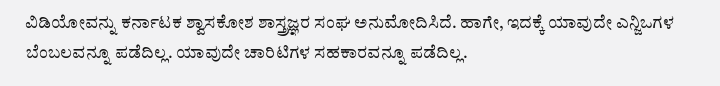ವಿಡಿಯೋವನ್ನು ಕರ್ನಾಟಕ ಶ್ವಾಸಕೋಶ ಶಾಸ್ತ್ರಜ್ಞರ ಸಂಘ ಅನುಮೋದಿಸಿದೆ. ಹಾಗೇ, ಇದಕ್ಕೆ ಯಾವುದೇ ಎನ್ಜಿಒಗಳ ಬೆಂಬಲವನ್ನೂ ಪಡೆದಿಲ್ಲ. ಯಾವುದೇ ಚಾರಿಟಿಗಳ ಸಹಕಾರವನ್ನೂ ಪಡೆದಿಲ್ಲ.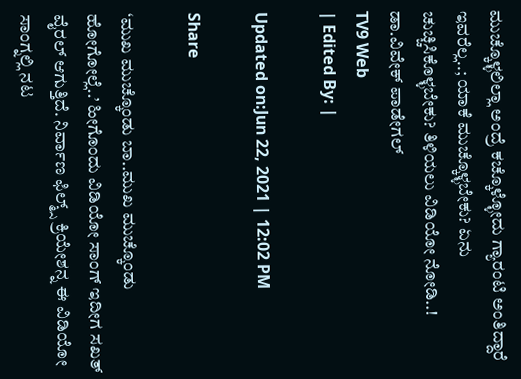ಮುಚ್ಕೊಳ್ಳಲಿಲ್ಲಾ ಅಂದ್ರೆ ಕಚ್ಕೊಳ್ಳೋದು ಗ್ಯಾರಂಟಿ ಅಂತಿದ್ದಾರೆ ಇವರೆಲ್ಲ..; ಯಾಕೆ ಮುಚ್ಕೊಳ್ಳಬೇಕು? ಏನು ಚುಚ್ಚಿಸಿಕೊಳ್ಳಬೇಕು? ತಿಳಿಯಲು ವಿಡಿಯೋ ನೋಡಿ..!
ಡಾ.ವಿವೇಕ್ ಪಾಡೇಗಲ್
TV9 Web
| Edited By: |

Updated on:Jun 22, 2021 | 12:02 PM

Share

‘ಮುಖ ಮುಚ್ಕೊಂಡು ಬಾ..ಮುಖ ಮುಚ್ಕೊಂಡು ಹೋಗೋಲ್ಲೆ..’ ಹೀಗೊಂದು ವಿಡಿಯೋ ಸಾಂಗ್ ಇದೀಗ ಸಖತ್ ವೈರಲ್ ಆಗುತ್ತಿದೆ. ನಿರ್ವಾಣ ಫಿಲ್ಮ್ಸ್ ಕ್ರಿಯೇಶನ್ನ ಈ ವಿಡಿಯೋ ಸಾಂಗ್ನಲ್ಲಿ ನಟ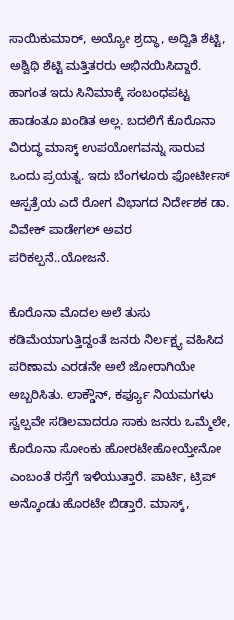ಸಾಯಿಕುಮಾರ್, ಅಯ್ಯೋ ಶ್ರದ್ಧಾ, ಅದ್ವಿತಿ ಶೆಟ್ಟಿ, ಅಶ್ವಿಥಿ ಶೆಟ್ಟಿ ಮತ್ತಿತರರು ಅಭಿನಯಿಸಿದ್ದಾರೆ. ಹಾಗಂತ ಇದು ಸಿನಿಮಾಕ್ಕೆ ಸಂಬಂಧಪಟ್ಟ ಹಾಡಂತೂ ಖಂಡಿತ ಅಲ್ಲ. ಬದಲಿಗೆ ಕೊರೊನಾ ವಿರುದ್ಧ ಮಾಸ್ಕ್ ಉಪಯೋಗವನ್ನು ಸಾರುವ ಒಂದು ಪ್ರಯತ್ನ. ಇದು ಬೆಂಗಳೂರು ಫೋರ್ಟೀಸ್ ಆಸ್ಪತ್ರೆಯ ಎದೆ ರೋಗ ವಿಭಾಗದ ನಿರ್ದೇಶಕ ಡಾ. ವಿವೇಕ್ ಪಾಡೇಗಲ್ ಅವರ ಪರಿಕಲ್ಪನೆ..ಯೋಜನೆ.

ಕೊರೊನಾ ಮೊದಲ ಅಲೆ ತುಸು ಕಡಿಮೆಯಾಗುತ್ತಿದ್ದಂತೆ ಜನರು ನಿರ್ಲಕ್ಷ್ಯ ವಹಿಸಿದ ಪರಿಣಾಮ ಎರಡನೇ ಅಲೆ ಜೋರಾಗಿಯೇ ಅಬ್ಬರಿಸಿತು. ಲಾಕ್ಡೌನ್, ಕರ್ಫ್ಯೂ ನಿಯಮಗಳು ಸ್ವಲ್ಪವೇ ಸಡಿಲವಾದರೂ ಸಾಕು ಜನರು ಒಮ್ಮೆಲೇ, ಕೊರೊನಾ ಸೋಂಕು ಹೋರಟೇಹೋಯ್ತೇನೋ ಎಂಬಂತೆ ರಸ್ತೆಗೆ ಇಳಿಯುತ್ತಾರೆ. ಪಾರ್ಟಿ, ಟ್ರಿಪ್ ಅನ್ಕೊಂಡು ಹೊರಟೇ ಬಿಡ್ತಾರೆ. ಮಾಸ್ಕ್,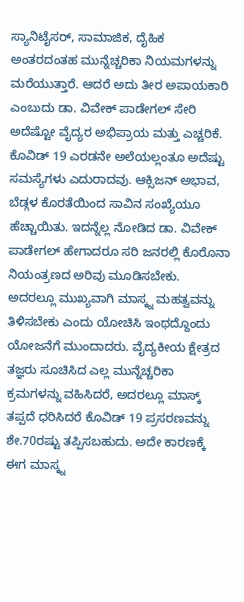ಸ್ಯಾನಿಟೈಸರ್, ಸಾಮಾಜಿಕ, ದೈಹಿಕ ಅಂತರದಂತಹ ಮುನ್ನೆಚ್ಚರಿಕಾ ನಿಯಮಗಳನ್ನು ಮರೆಯುತ್ತಾರೆ. ಆದರೆ ಅದು ತೀರ ಅಪಾಯಕಾರಿ ಎಂಬುದು ಡಾ. ವಿವೇಕ್ ಪಾಡೇಗಲ್ ಸೇರಿ ಅದೆಷ್ಟೋ ವೈದ್ಯರ ಅಭಿಪ್ರಾಯ ಮತ್ತು ಎಚ್ಚರಿಕೆ. ಕೊವಿಡ್ 19 ಎರಡನೇ ಅಲೆಯಲ್ಲಂತೂ ಅದೆಷ್ಟು ಸಮಸ್ಯೆಗಳು ಎದುರಾದವು. ಆಕ್ಸಿಜನ್ ಅಭಾವ, ಬೆಡ್ಗಳ ಕೊರತೆಯಿಂದ ಸಾವಿನ ಸಂಖ್ಯೆಯೂ ಹೆಚ್ಚಾಯಿತು. ಇದನ್ನೆಲ್ಲ ನೋಡಿದ ಡಾ. ವಿವೇಕ್ ಪಾಡೇಗಲ್ ಹೇಗಾದರೂ ಸರಿ ಜನರಲ್ಲಿ ಕೊರೊನಾ ನಿಯಂತ್ರಣದ ಅರಿವು ಮೂಡಿಸಬೇಕು. ಅದರಲ್ಲೂ ಮುಖ್ಯವಾಗಿ ಮಾಸ್ಕ್ನ ಮಹತ್ವವನ್ನು ತಿಳಿಸಬೇಕು ಎಂದು ಯೋಚಿಸಿ ಇಂಥದ್ದೊಂದು ಯೋಜನೆಗೆ ಮುಂದಾದರು. ವೈದ್ಯಕೀಯ ಕ್ಷೇತ್ರದ ತಜ್ಞರು ಸೂಚಿಸಿದ ಎಲ್ಲ ಮುನ್ನೆಚ್ಚರಿಕಾ ಕ್ರಮಗಳನ್ನು ವಹಿಸಿದರೆ, ಅದರಲ್ಲೂ ಮಾಸ್ಕ್ ತಪ್ಪದೆ ಧರಿಸಿದರೆ ಕೊವಿಡ್ 19 ಪ್ರಸರಣವನ್ನು ಶೇ.70ರಷ್ಟು ತಪ್ಪಿಸಬಹುದು. ಅದೇ ಕಾರಣಕ್ಕೆ ಈಗ ಮಾಸ್ಕ್ನ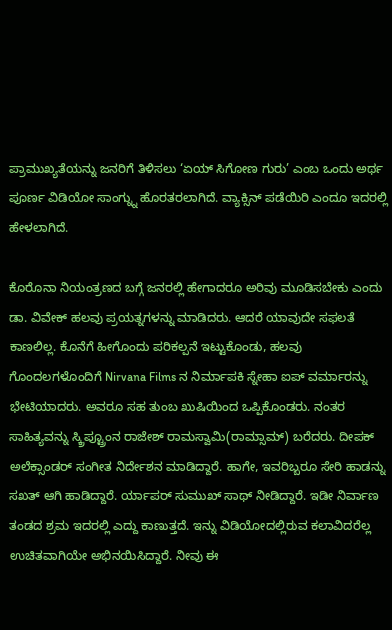ಪ್ರಾಮುಖ್ಯತೆಯನ್ನು ಜನರಿಗೆ ತಿಳಿಸಲು ‘ಏಯ್ ಸಿಗೋಣ ಗುರು’ ಎಂಬ ಒಂದು ಅರ್ಥ ಪೂರ್ಣ ವಿಡಿಯೋ ಸಾಂಗ್ನ್ನು ಹೊರತರಲಾಗಿದೆ. ವ್ಯಾಕ್ಸಿನ್ ಪಡೆಯಿರಿ ಎಂದೂ ಇದರಲ್ಲಿ ಹೇಳಲಾಗಿದೆ.

ಕೊರೊನಾ ನಿಯಂತ್ರಣದ ಬಗ್ಗೆ ಜನರಲ್ಲಿ ಹೇಗಾದರೂ ಅರಿವು ಮೂಡಿಸಬೇಕು ಎಂದು ಡಾ. ವಿವೇಕ್ ಹಲವು ಪ್ರಯತ್ನಗಳನ್ನು ಮಾಡಿದರು. ಆದರೆ ಯಾವುದೇ ಸಫಲತೆ ಕಾಣಲಿಲ್ಲ. ಕೊನೆಗೆ ಹೀಗೊಂದು ಪರಿಕಲ್ಪನೆ ಇಟ್ಟುಕೊಂಡು, ಹಲವು ಗೊಂದಲಗಳೊಂದಿಗೆ Nirvana Films ನ ನಿರ್ಮಾಪಕಿ ಸ್ನೇಹಾ ಐಪ್ ವರ್ಮಾರನ್ನು ಭೇಟಿಯಾದರು. ಅವರೂ ಸಹ ತುಂಬ ಖುಷಿಯಿಂದ ಒಪ್ಪಿಕೊಂಡರು. ನಂತರ ಸಾಹಿತ್ಯವನ್ನು ಸ್ಕ್ರಿಪ್ಟ್ರೂಂನ ರಾಜೇಶ್ ರಾಮಸ್ವಾಮಿ(ರಾಮ್ಸಾಮ್) ಬರೆದರು. ದೀಪಕ್ ಅಲೆಕ್ಸಾಂಡರ್ ಸಂಗೀತ ನಿರ್ದೇಶನ ಮಾಡಿದ್ದಾರೆ. ಹಾಗೇ, ಇವರಿಬ್ಬರೂ ಸೇರಿ ಹಾಡನ್ನು ಸಖತ್ ಆಗಿ ಹಾಡಿದ್ದಾರೆ. ರ್ಯಾಪರ್ ಸುಮುಖ್ ಸಾಥ್ ನೀಡಿದ್ದಾರೆ. ಇಡೀ ನಿರ್ವಾಣ ತಂಡದ ಶ್ರಮ ಇದರಲ್ಲಿ ಎದ್ದು ಕಾಣುತ್ತದೆ. ಇನ್ನು ವಿಡಿಯೋದಲ್ಲಿರುವ ಕಲಾವಿದರೆಲ್ಲ ಉಚಿತವಾಗಿಯೇ ಅಭಿನಯಿಸಿದ್ದಾರೆ. ನೀವು ಈ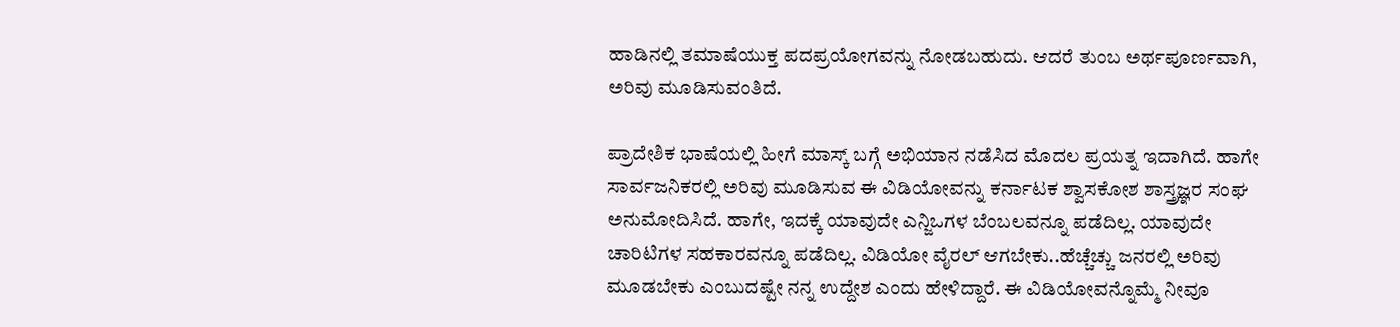ಹಾಡಿನಲ್ಲಿ ತಮಾಷೆಯುಕ್ತ ಪದಪ್ರಯೋಗವನ್ನು ನೋಡಬಹುದು. ಆದರೆ ತುಂಬ ಅರ್ಥಪೂರ್ಣವಾಗಿ, ಅರಿವು ಮೂಡಿಸುವಂತಿದೆ.

ಪ್ರಾದೇಶಿಕ ಭಾಷೆಯಲ್ಲಿ ಹೀಗೆ ಮಾಸ್ಕ್ ಬಗ್ಗೆ ಅಭಿಯಾನ ನಡೆಸಿದ ಮೊದಲ ಪ್ರಯತ್ನ ಇದಾಗಿದೆ. ಹಾಗೇ ಸಾರ್ವಜನಿಕರಲ್ಲಿ ಅರಿವು ಮೂಡಿಸುವ ಈ ವಿಡಿಯೋವನ್ನು ಕರ್ನಾಟಕ ಶ್ವಾಸಕೋಶ ಶಾಸ್ತ್ರಜ್ಞರ ಸಂಘ ಅನುಮೋದಿಸಿದೆ. ಹಾಗೇ, ಇದಕ್ಕೆ ಯಾವುದೇ ಎನ್ಜಿಒಗಳ ಬೆಂಬಲವನ್ನೂ ಪಡೆದಿಲ್ಲ. ಯಾವುದೇ ಚಾರಿಟಿಗಳ ಸಹಕಾರವನ್ನೂ ಪಡೆದಿಲ್ಲ. ವಿಡಿಯೋ ವೈರಲ್ ಆಗಬೇಕು..ಹೆಚ್ಚೆಚ್ಚು ಜನರಲ್ಲಿ ಅರಿವು ಮೂಡಬೇಕು ಎಂಬುದಷ್ಟೇ ನನ್ನ ಉದ್ದೇಶ ಎಂದು ಹೇಳಿದ್ದಾರೆ. ಈ ವಿಡಿಯೋವನ್ನೊಮ್ಮೆ ನೀವೂ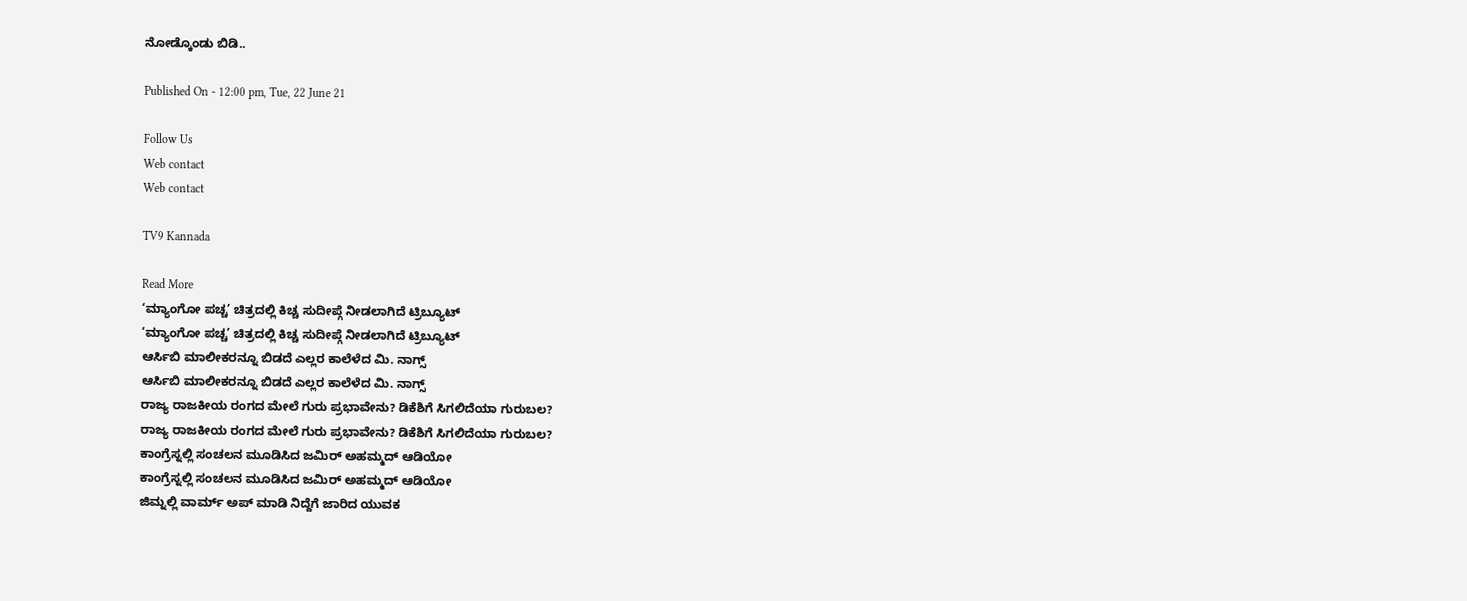ನೋಡ್ಕೊಂಡು ಬಿಡಿ..

Published On - 12:00 pm, Tue, 22 June 21

Follow Us
Web contact
Web contact

TV9 Kannada

Read More
‘ಮ್ಯಾಂಗೋ ಪಚ್ಚ’ ಚಿತ್ರದಲ್ಲಿ ಕಿಚ್ಚ ಸುದೀಪ್ಗೆ ನೀಡಲಾಗಿದೆ ಟ್ರಿಬ್ಯೂಟ್
‘ಮ್ಯಾಂಗೋ ಪಚ್ಚ’ ಚಿತ್ರದಲ್ಲಿ ಕಿಚ್ಚ ಸುದೀಪ್ಗೆ ನೀಡಲಾಗಿದೆ ಟ್ರಿಬ್ಯೂಟ್
ಆರ್ಸಿಬಿ ಮಾಲೀಕರನ್ನೂ ಬಿಡದೆ ಎಲ್ಲರ ಕಾಲೆಳೆದ ಮಿ. ನಾಗ್ಸ್
ಆರ್ಸಿಬಿ ಮಾಲೀಕರನ್ನೂ ಬಿಡದೆ ಎಲ್ಲರ ಕಾಲೆಳೆದ ಮಿ. ನಾಗ್ಸ್
ರಾಜ್ಯ ರಾಜಕೀಯ ರಂಗದ ಮೇಲೆ ಗುರು ಪ್ರಭಾವೇನು? ಡಿಕೆಶಿಗೆ ಸಿಗಲಿದೆಯಾ ಗುರುಬಲ?
ರಾಜ್ಯ ರಾಜಕೀಯ ರಂಗದ ಮೇಲೆ ಗುರು ಪ್ರಭಾವೇನು? ಡಿಕೆಶಿಗೆ ಸಿಗಲಿದೆಯಾ ಗುರುಬಲ?
ಕಾಂಗ್ರೆಸ್ನಲ್ಲಿ ಸಂಚಲನ ಮೂಡಿಸಿದ ಜಮಿರ್ ಅಹಮ್ಮದ್ ಆಡಿಯೋ
ಕಾಂಗ್ರೆಸ್ನಲ್ಲಿ ಸಂಚಲನ ಮೂಡಿಸಿದ ಜಮಿರ್ ಅಹಮ್ಮದ್ ಆಡಿಯೋ
ಜಿಮ್ನಲ್ಲಿ ವಾರ್ಮ್ ಅಪ್ ಮಾಡಿ ನಿದ್ದೆಗೆ ಜಾರಿದ ಯುವಕ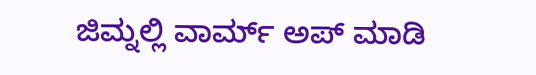ಜಿಮ್ನಲ್ಲಿ ವಾರ್ಮ್ ಅಪ್ ಮಾಡಿ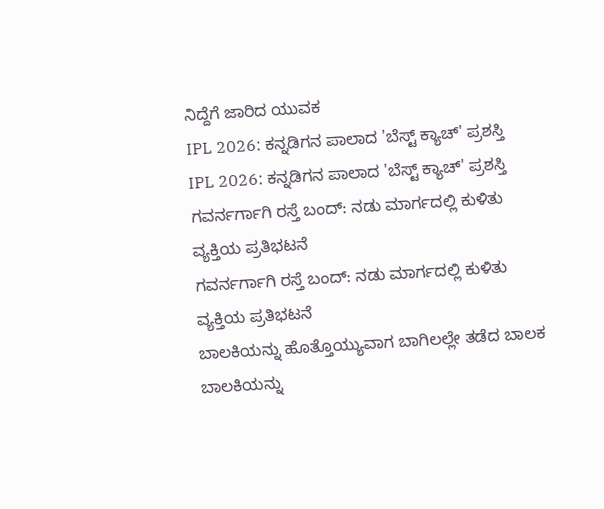ನಿದ್ದೆಗೆ ಜಾರಿದ ಯುವಕ
IPL 2026: ಕನ್ನಡಿಗನ ಪಾಲಾದ 'ಬೆಸ್ಟ್ ಕ್ಯಾಚ್' ಪ್ರಶಸ್ತಿ
IPL 2026: ಕನ್ನಡಿಗನ ಪಾಲಾದ 'ಬೆಸ್ಟ್ ಕ್ಯಾಚ್' ಪ್ರಶಸ್ತಿ
ಗವರ್ನರ್ಗಾಗಿ ರಸ್ತೆ ಬಂದ್: ನಡು ಮಾರ್ಗದಲ್ಲಿ ಕುಳಿತು ವ್ಯಕ್ತಿಯ ಪ್ರತಿಭಟನೆ
ಗವರ್ನರ್ಗಾಗಿ ರಸ್ತೆ ಬಂದ್: ನಡು ಮಾರ್ಗದಲ್ಲಿ ಕುಳಿತು ವ್ಯಕ್ತಿಯ ಪ್ರತಿಭಟನೆ
ಬಾಲಕಿಯನ್ನು ಹೊತ್ತೊಯ್ಯುವಾಗ ಬಾಗಿಲಲ್ಲೇ ತಡೆದ ಬಾಲಕ
ಬಾಲಕಿಯನ್ನು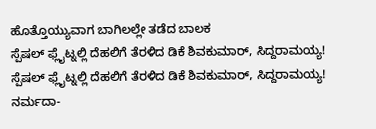ಹೊತ್ತೊಯ್ಯುವಾಗ ಬಾಗಿಲಲ್ಲೇ ತಡೆದ ಬಾಲಕ
ಸ್ಪೆಷಲ್ ಫ್ಲೈಟ್ನಲ್ಲಿ ದೆಹಲಿಗೆ ತೆರಳಿದ ಡಿಕೆ ಶಿವಕುಮಾರ್, ಸಿದ್ದರಾಮಯ್ಯ!
ಸ್ಪೆಷಲ್ ಫ್ಲೈಟ್ನಲ್ಲಿ ದೆಹಲಿಗೆ ತೆರಳಿದ ಡಿಕೆ ಶಿವಕುಮಾರ್, ಸಿದ್ದರಾಮಯ್ಯ!
ನರ್ಮದಾ-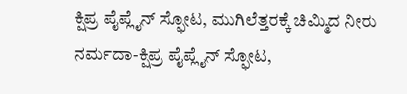ಕ್ಷಿಪ್ರ ಪೈಪ್ಲೈನ್ ಸ್ಫೋಟ, ಮುಗಿಲೆತ್ತರಕ್ಕೆ ಚಿಮ್ಮಿದ ನೀರು
ನರ್ಮದಾ-ಕ್ಷಿಪ್ರ ಪೈಪ್ಲೈನ್ ಸ್ಫೋಟ,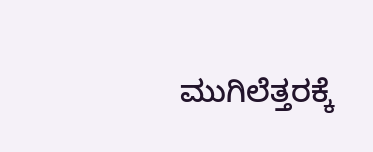ಮುಗಿಲೆತ್ತರಕ್ಕೆ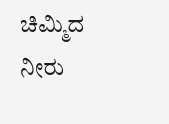ಚಿಮ್ಮಿದ ನೀರು